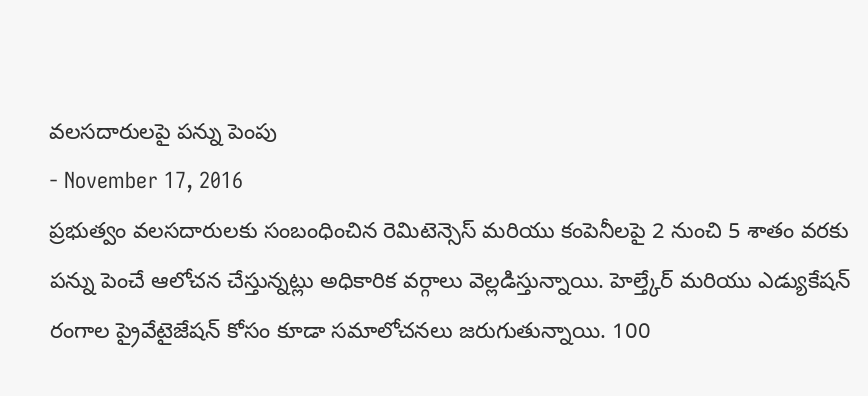వలసదారులపై పన్ను పెంపు
- November 17, 2016
ప్రభుత్వం వలసదారులకు సంబంధించిన రెమిటెన్సెస్ మరియు కంపెనీలపై 2 నుంచి 5 శాతం వరకు పన్ను పెంచే ఆలోచన చేస్తున్నట్లు అధికారిక వర్గాలు వెల్లడిస్తున్నాయి. హెల్త్కేర్ మరియు ఎడ్యుకేషన్ రంగాల ప్రైవేటైజేషన్ కోసం కూడా సమాలోచనలు జరుగుతున్నాయి. 100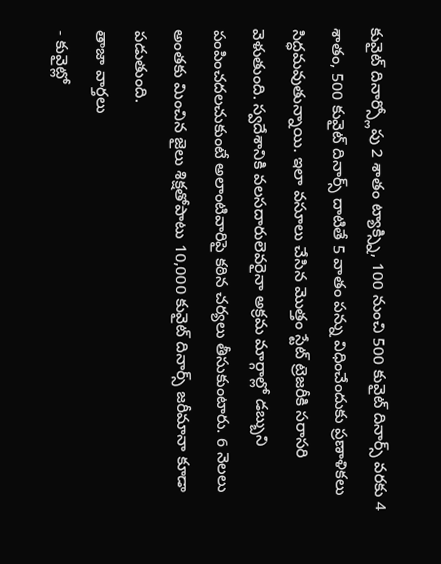కువైట్ దినార్స్లోపు 2 శాతం ట్యాక్స్ని, 100 నుంచి 500 కువైట్ దినార్స్ వరకు 4 శాతం, 500 కువైట్ దినార్స్ దాటితే 5 వాతం పన్ను విధించేందుకు ప్రణాళికలు సిద్ధమవుతున్నాయి. ఇలా వసూలు చేసిన మొత్తం స్టేట్ ట్రెజరీకి సరాసరి వెళుతుంది. స్వదేశానికి వలసదారులెవరైనా అక్రమ మార్గాల్లో డబ్బుని పంపించదలచుకుంటే అలాంటివారిపై కఠిన చర్యలు తీసుకుంటారు. 6 నెలలు అంతకు మించిన జైలు శిక్షతోపాటు 10,000 కువైట్ దినార్స్ జరీమానా కూడా పడుతుంది.
తాజా వార్తలు
- కువైట్లో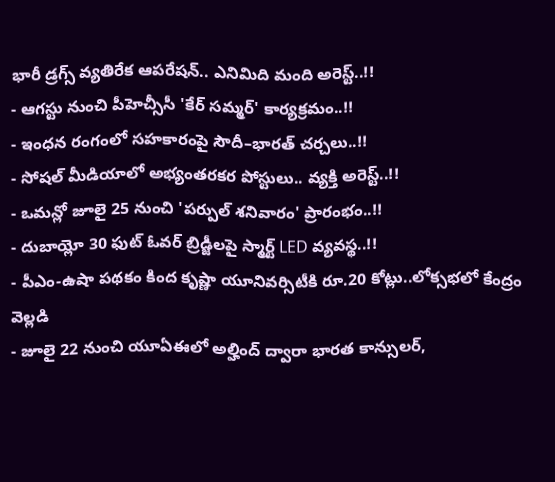భారీ డ్రగ్స్ వ్యతిరేక ఆపరేషన్.. ఎనిమిది మంది అరెస్ట్..!!
- ఆగస్టు నుంచి పీహెచ్సీసీ 'కేర్ సమ్మర్' కార్యక్రమం..!!
- ఇంధన రంగంలో సహకారంపై సౌదీ–భారత్ చర్చలు..!!
- సోషల్ మీడియాలో అభ్యంతరకర పోస్టులు.. వ్యక్తి అరెస్ట్..!!
- ఒమన్లో జూలై 25 నుంచి 'పర్పుల్ శనివారం' ప్రారంభం..!!
- దుబాయ్లో 30 ఫుట్ ఓవర్ బ్రిడ్జీలపై స్మార్ట్ LED వ్యవస్థ..!!
- పీఎం-ఉషా పథకం కింద కృష్ణా యూనివర్సిటీకి రూ.20 కోట్లు..లోక్సభలో కేంద్రం వెల్లడి
- జూలై 22 నుంచి యూఏఈలో అల్హింద్ ద్వారా భారత కాన్సులర్,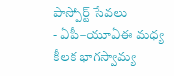పాస్పోర్ట్ సేవలు
- ఏపీ–యూఏఈ మధ్య కీలక భాగస్వామ్య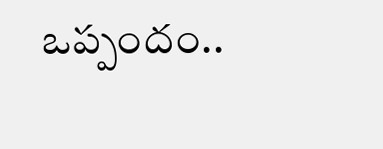ఒప్పందం..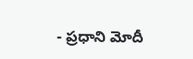- ప్రధాని మోదీ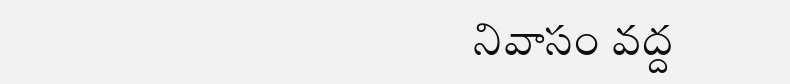నివాసం వద్ద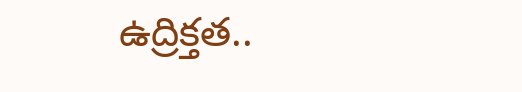ఉద్రిక్తత..